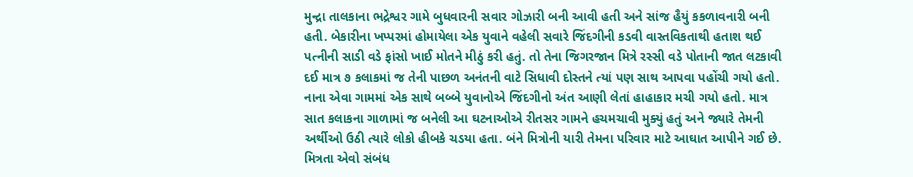મુન્દ્રા તાલકાના ભદ્રેશ્વર ગામે બુધવારની સવાર ગોઝારી બની આવી હતી અને સાંજ હૈયું કકળાવનારી બની હતી. બેકારીના ખપ્પરમાં હોમાયેલા એક યુવાને વહેલી સવારે જિંદગીની કડવી વાસ્તવિકતાથી હતાશ થઈ પત્નીની સાડી વડે ફાંસો ખાઈ મોતને મીઠું કરી હતું. તો તેના જિગરજાન મિત્રે રસ્સી વડે પોતાની જાત લટકાવી દઈ માત્ર ૭ કલાકમાં જ તેની પાછળ અનંતની વાટે સિધાવી દોસ્તને ત્યાં પણ સાથ આપવા પહોંચી ગયો હતો.
નાના એવા ગામમાં એક સાથે બબ્બે યુવાનોએ જિંદગીનો અંત આણી લેતાં હાહાકાર મચી ગયો હતો. માત્ર સાત કલાકના ગાળામાં જ બનેલી આ ઘટનાઓએ રીતસર ગામને હચમચાવી મુક્યું હતું અને જ્યારે તેમની અર્થીઓ ઉઠી ત્યારે લોકો હીબકે ચડયા હતા. બંને મિત્રોની યારી તેમના પરિવાર માટે આઘાત આપીને ગઈ છે.
મિત્રતા એવો સંબંધ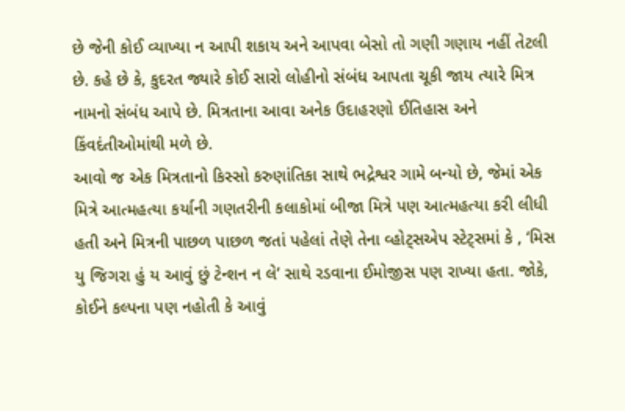છે જેની કોઈ વ્યાખ્યા ન આપી શકાય અને આપવા બેસો તો ગણી ગણાય નહીં તેટલી છે. કહે છે કે, કુદરત જ્યારે કોઈ સારો લોહીનો સંબંધ આપતા ચૂકી જાય ત્યારે મિત્ર નામનો સંબંધ આપે છે. મિત્રતાના આવા અનેક ઉદાહરણો ઈતિહાસ અને કિંવદંતીઓમાંથી મળે છે.
આવો જ એક મિત્રતાનો કિસ્સો કરુણાંતિકા સાથે ભદ્રેશ્વર ગામે બન્યો છે, જેમાં એક મિત્રે આત્મહત્યા કર્યાની ગણતરીની કલાકોમાં બીજા મિત્રે પણ આત્મહત્યા કરી લીધી હતી અને મિત્રની પાછળ પાછળ જતાં પહેલાં તેણે તેના વ્હોટ્સએપ સ્ટેટ્સમાં કે , ‘મિસ યુ જિગરા હું ય આવું છું ટેન્શન ન લે’ સાથે રડવાના ઈમોજીસ પણ રાખ્યા હતા. જોકે, કોઈને કલ્પના પણ નહોતી કે આવું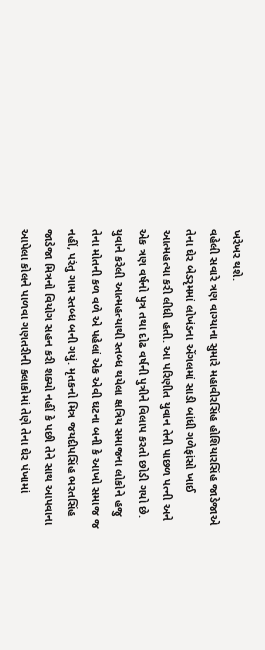ખરેખર થશે.
વહેલી સવારે ત્રણ વાગ્યાના સુમારે મહાવીરસિંહ હોશિયારસિંહ જાડેજાએ તેના ઘેર બેડરૃમમાં લોખંડના એંગલમાં સાડી બાંધી ગળેફાંસો ખાઈ આત્મહત્યા કરી લીધી હતી. આ પરિણીત યુવાન તેની પાછળ પત્ની અને એક ત્રણ વર્ષનો પુત્ર તથા દોઢ વર્ષની પુત્રીને વિલાપ કરતો છોડી ગયો છે.
યુવાને કરેલી આત્મહત્યાથી સ્તબ્ધ થયેલા ક્ષત્રિય સમાજના લોકોને હજુ તેના મોતની કળ વળે એ પહેલાં એક એવી ઘટના બની કે આખો સમાજ જ નહીં, પરંતુ ગામ સ્તબ્ધ બની ગયું. મૃતકનો મિત્ર જયદીપસિંહ ભરતસિંહ જાડેજા મિત્રનો વિયોગ સહન કરી શક્યો નહીં કે પછી તેને સાથ આપવાના આપેલા કોલને પાળવા ગણતરીની કલાકોમાં તેણે તેના ઘેર પંખામાં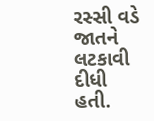રસ્સી વડે જાતને લટકાવી દીધી હતી.